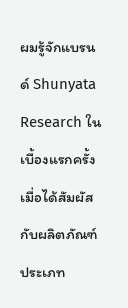ผมรู้จักแบรนด์ Shunyata Research ในเบื้องแรกครั้งเมื่อได้สัมผัสกับผลิตภัณฑ์ประเภท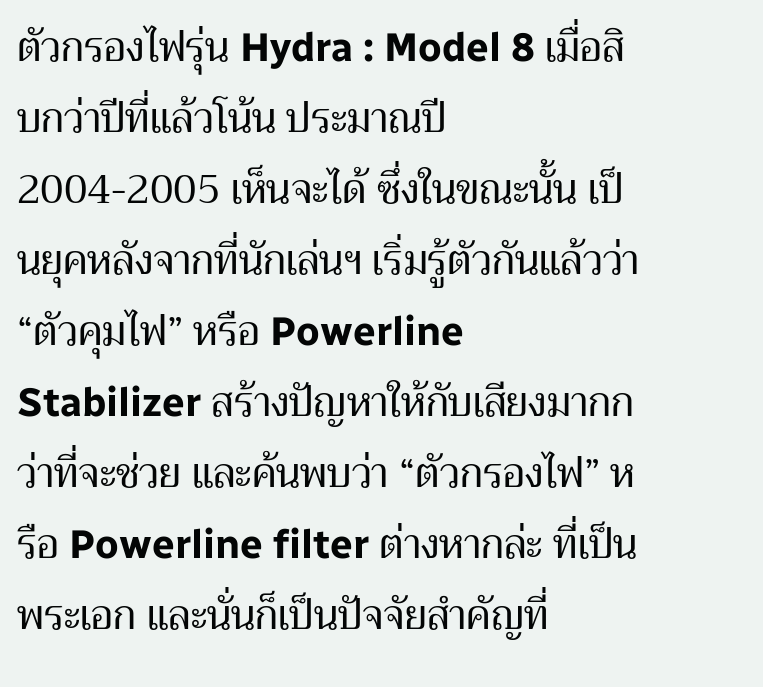ตัวกรองไฟรุ่น Hydra : Model 8 เมื่อสิบกว่าปีที่แล้วโน้น ประมาณปี 2004-2005 เห็นจะได้ ซึ่งในขณะนั้น เป็นยุคหลังจากที่นักเล่นฯ เริ่มรู้ตัวกันแล้วว่า “ตัวคุมไฟ” หรือ Powerline Stabilizer สร้างปัญหาให้กับเสียงมากกว่าที่จะช่วย และค้นพบว่า “ตัวกรองไฟ” หรือ Powerline filter ต่างหากล่ะ ที่เป็นพระเอก และนั่นก็เป็นปัจจัยสำคัญที่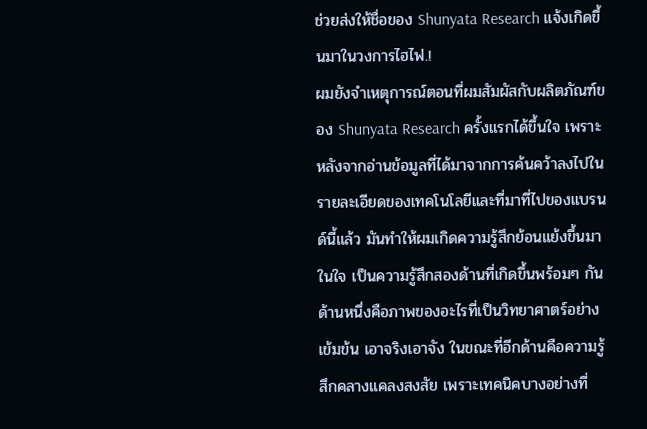ช่วยส่งให้ชื่อของ Shunyata Research แจ้งเกิดขึ้นมาในวงการไฮไฟ.!
ผมยังจำเหตุการณ์ตอนที่ผมสัมผัสกับผลิตภัณฑ์ของ Shunyata Research ครั้งแรกได้ขึ้นใจ เพราะหลังจากอ่านข้อมูลที่ได้มาจากการค้นคว้าลงไปในรายละเอียดของเทคโนโลยีและที่มาที่ไปของแบรนด์นี้แล้ว มันทำให้ผมเกิดความรู้สึกย้อนแย้งขึ้นมาในใจ เป็นความรู้สึกสองด้านที่เกิดขึ้นพร้อมๆ กัน ด้านหนึ่งคือภาพของอะไรที่เป็นวิทยาศาตร์อย่างเข้มข้น เอาจริงเอาจัง ในขณะที่อีกด้านคือความรู้สึกคลางแคลงสงสัย เพราะเทคนิคบางอย่างที่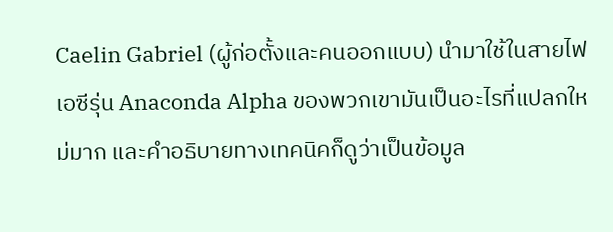Caelin Gabriel (ผู้ก่อตั้งและคนออกแบบ) นำมาใช้ในสายไฟเอซีรุ่น Anaconda Alpha ของพวกเขามันเป็นอะไรที่แปลกใหม่มาก และคำอธิบายทางเทคนิคก็ดูว่าเป็นข้อมูล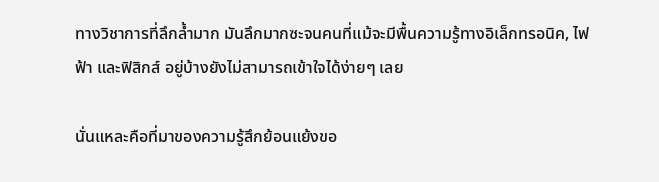ทางวิชาการที่ลึกล้ำมาก มันลึกมากซะจนคนที่แม้จะมีพื้นความรู้ทางอิเล็กทรอนิค, ไฟฟ้า และฟิสิกส์ อยู่บ้างยังไม่สามารถเข้าใจได้ง่ายๆ เลย

นั่นแหละคือที่มาของความรู้สึกย้อนแย้งขอ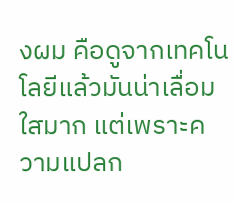งผม คือดูจากเทคโนโลยีแล้วมันน่าเลื่อมใสมาก แต่เพราะความแปลก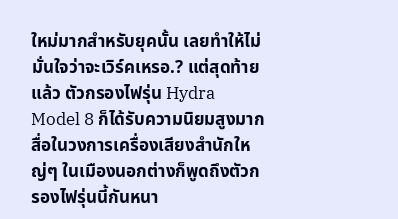ใหม่มากสำหรับยุคนั้น เลยทำให้ไม่มั่นใจว่าจะเวิร์คเหรอ.? แต่สุดท้ายแล้ว ตัวกรองไฟรุ่น Hydra Model 8 ก็ได้รับความนิยมสูงมาก สื่อในวงการเครื่องเสียงสำนักใหญ่ๆ ในเมืองนอกต่างก็พูดถึงตัวกรองไฟรุ่นนี้กันหนา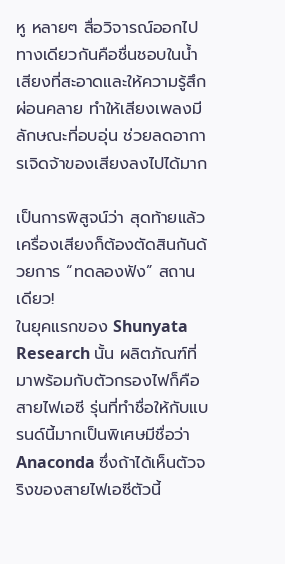หู หลายๆ สื่อวิจารณ์ออกไปทางเดียวกันคือชื่นชอบในน้ำเสียงที่สะอาดและให้ความรู้สึกผ่อนคลาย ทำให้เสียงเพลงมีลักษณะที่อบอุ่น ช่วยลดอาการเจิดจ้าของเสียงลงไปได้มาก

เป็นการพิสูจน์ว่า สุดท้ายแล้ว เครื่องเสียงก็ต้องตัดสินกันด้วยการ “ทดลองฟัง” สถานเดียว!
ในยุคแรกของ Shunyata Research นั้น ผลิตภัณฑ์ที่มาพร้อมกับตัวกรองไฟก็คือสายไฟเอซี รุ่นที่ทำชื่อให้กับแบรนด์นี้มากเป็นพิเศษมีชื่อว่า Anaconda ซึ่งถ้าได้เห็นตัวจริงของสายไฟเอซีตัวนี้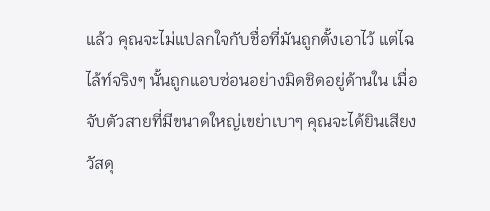แล้ว คุณจะไม่แปลกใจกับชื่อที่มันถูกตั้งเอาไว้ แต่ไฉไล้ท์จริงๆ นั้นถูกแอบซ่อนอย่างมิดชิดอยู่ด้านใน เมื่อจับตัวสายที่มีขนาดใหญ่เขย่าเบาๆ คุณจะได้ยินเสียงวัสดุ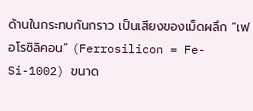ด้านในกระทบกันกราว เป็นเสียงของเม็ดผลึก “เฟอโรซิลิคอน” (Ferrosilicon = Fe-Si-1002) ขนาด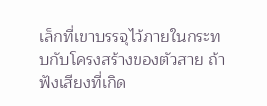เล็กที่เขาบรรจุไว้ภายในกระทบกับโครงสร้างของตัวสาย ถ้าฟังเสียงที่เกิด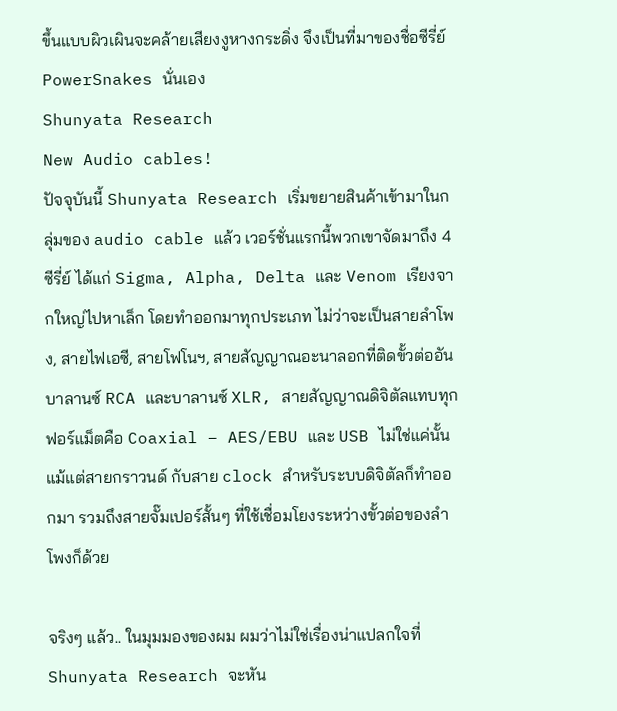ขึ้นแบบผิวเผินจะคล้ายเสียงงูหางกระดิ่ง จึงเป็นที่มาของชื่อซีรี่ย์ PowerSnakes นั่นเอง
Shunyata Research
New Audio cables!
ปัจจุบันนี้ Shunyata Research เริ่มขยายสินค้าเข้ามาในกลุ่มของ audio cable แล้ว เวอร์ชั่นแรกนี้พวกเขาจัดมาถึง 4 ซีรี่ย์ ได้แก่ Sigma, Alpha, Delta และ Venom เรียงจากใหญ่ไปหาเล็ก โดยทำออกมาทุกประเภท ไม่ว่าจะเป็นสายลำโพง, สายไฟเอซี, สายโฟโนฯ, สายสัญญาณอะนาลอกที่ติดขั้วต่ออันบาลานซ์ RCA และบาลานซ์ XLR, สายสัญญาณดิจิตัลแทบทุกฟอร์แม็ตคือ Coaxial – AES/EBU และ USB ไม่ใช่แค่นั้น แม้แต่สายกราวนด์ กับสาย clock สำหรับระบบดิจิตัลก็ทำออกมา รวมถึงสายจั๊มเปอร์สั้นๆ ที่ใช้เชื่อมโยงระหว่างขั้วต่อของลำโพงก็ด้วย

จริงๆ แล้ว.. ในมุมมองของผม ผมว่าไม่ใช่เรื่องน่าแปลกใจที่ Shunyata Research จะหัน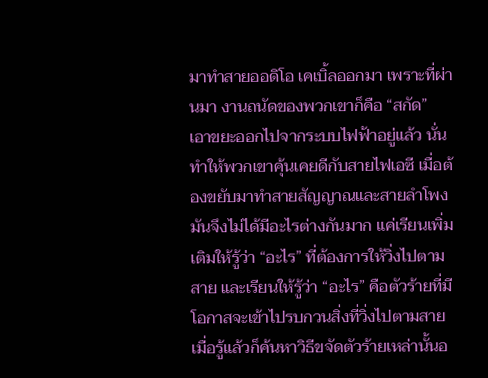มาทำสายออดิโอ เคเบิ้ลออกมา เพราะที่ผ่านมา งานถนัดของพวกเขาก็คือ “สกัด” เอาขยะออกไปจากระบบไฟฟ้าอยู่แล้ว นั่นทำให้พวกเขาคุ้นเคยดีกับสายไฟเอซี เมื่อต้องขยับมาทำสายสัญญาณและสายลำโพง มันจึงไม่ได้มีอะไรต่างกันมาก แค่เรียนเพิ่มเติมให้รู้ว่า “อะไร” ที่ต้องการให้วิ่งไปตามสาย และเรียนให้รู้ว่า “อะไร” คือตัวร้ายที่มีโอกาสจะเข้าไปรบกวนสิ่งที่วิ่งไปตามสาย เมื่อรู้แล้วก็ค้นหาวิธีขจัดตัวร้ายเหล่านั้นอ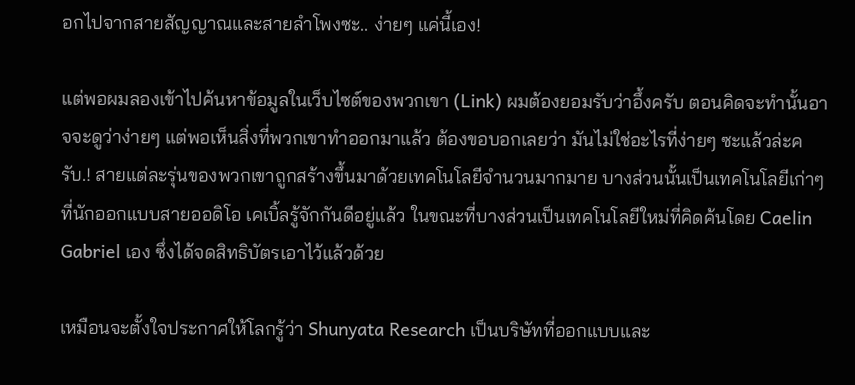อกไปจากสายสัญญาณและสายลำโพงซะ.. ง่ายๆ แค่นี้เอง!

แต่พอผมลองเข้าไปค้นหาข้อมูลในเว็บไซต์ของพวกเขา (Link) ผมต้องยอมรับว่าอึ้งครับ ตอนคิดจะทำนั้นอาจจะดูว่าง่ายๆ แต่พอเห็นสิ่งที่พวกเขาทำออกมาแล้ว ต้องขอบอกเลยว่า มันไม่ใช่อะไรที่ง่ายๆ ซะแล้วล่ะครับ.! สายแต่ละรุ่นของพวกเขาถูกสร้างขึ้นมาด้วยเทคโนโลยีจำนวนมากมาย บางส่วนนั้นเป็นเทคโนโลยีเก่าๆ ที่นักออกแบบสายออดิโอ เคเบิ้ลรู้จักกันดีอยู่แล้ว ในขณะที่บางส่วนเป็นเทคโนโลยีใหม่ที่คิดค้นโดย Caelin Gabriel เอง ซึ่งได้จดสิทธิบัตรเอาไว้แล้วด้วย

เหมือนจะตั้งใจประกาศให้โลกรู้ว่า Shunyata Research เป็นบริษัทที่ออกแบบและ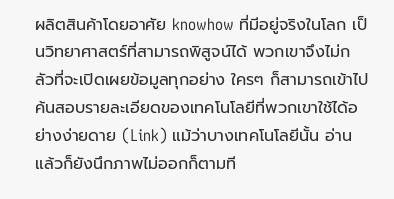ผลิตสินค้าโดยอาศัย knowhow ที่มีอยู่จริงในโลก เป็นวิทยาศาสตร์ที่สามารถพิสูจน์ได้ พวกเขาจึงไม่กลัวที่จะเปิดเผยข้อมูลทุกอย่าง ใครๆ ก็สามารถเข้าไปค้นสอบรายละเอียดของเทคโนโลยีที่พวกเขาใช้ได้อย่างง่ายดาย (Link) แม้ว่าบางเทคโนโลยีนั้น อ่านแล้วก็ยังนึกภาพไม่ออกก็ตามที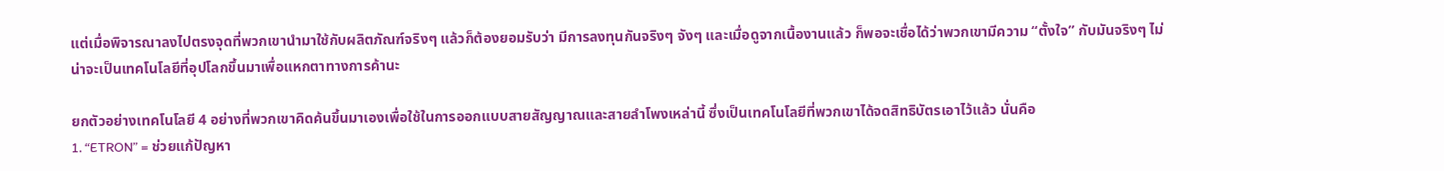แต่เมื่อพิจารณาลงไปตรงจุดที่พวกเขานำมาใช้กับผลิตภัณฑ์จริงๆ แล้วก็ต้องยอมรับว่า มีการลงทุนกันจริงๆ จังๆ และเมื่อดูจากเนื้องานแล้ว ก็พอจะเชื่อได้ว่าพวกเขามีความ “ตั้งใจ” กับมันจริงๆ ไม่น่าจะเป็นเทคโนโลยีที่อุปโลกขึ้นมาเพื่อแหกตาทางการค้านะ

ยกตัวอย่างเทคโนโลยี 4 อย่างที่พวกเขาคิดค้นขึ้นมาเองเพื่อใช้ในการออกแบบสายสัญญาณและสายลำโพงเหล่านี้ ซึ่งเป็นเทคโนโลยีที่พวกเขาได้จดสิทธิบัตรเอาไว้แล้ว นั่นคือ
1. “ETRON” = ช่วยแก้ปัญหา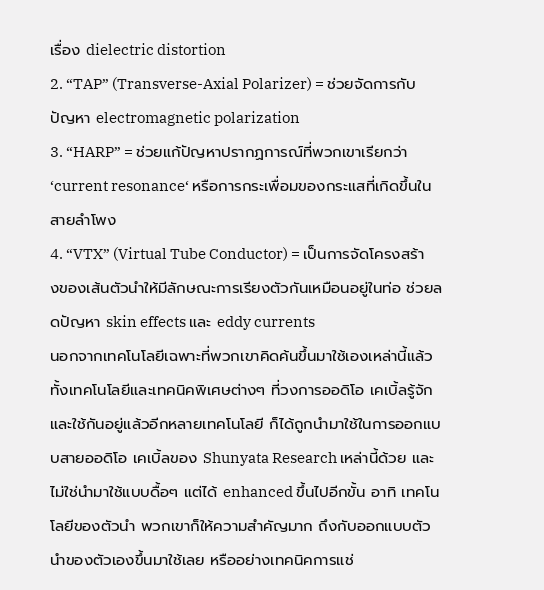เรื่อง dielectric distortion
2. “TAP” (Transverse-Axial Polarizer) = ช่วยจัดการกับปัญหา electromagnetic polarization
3. “HARP” = ช่วยแก้ปัญหาปรากฏการณ์ที่พวกเขาเรียกว่า ‘current resonance‘ หรือการกระเพื่อมของกระแสที่เกิดขึ้นในสายลำโพง
4. “VTX” (Virtual Tube Conductor) = เป็นการจัดโครงสร้างของเส้นตัวนำให้มีลักษณะการเรียงตัวกันเหมือนอยู่ในท่อ ช่วยลดปัญหา skin effects และ eddy currents
นอกจากเทคโนโลยีเฉพาะที่พวกเขาคิดค้นขึ้นมาใช้เองเหล่านี้แล้ว ทั้งเทคโนโลยีและเทคนิคพิเศษต่างๆ ที่วงการออดิโอ เคเบิ้ลรู้จักและใช้กันอยู่แล้วอีกหลายเทคโนโลยี ก็ได้ถูกนำมาใช้ในการออกแบบสายออดิโอ เคเบิ้ลของ Shunyata Research เหล่านี้ด้วย และไม่ใช่นำมาใช้แบบดื้อๆ แต่ได้ enhanced ขึ้นไปอีกขั้น อาทิ เทคโนโลยีของตัวนำ พวกเขาก็ให้ความสำคัญมาก ถึงกับออกแบบตัวนำของตัวเองขึ้นมาใช้เลย หรืออย่างเทคนิคการแช่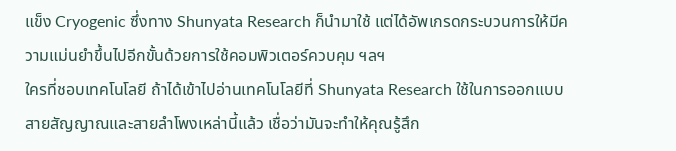แข็ง Cryogenic ซึ่งทาง Shunyata Research ก็นำมาใช้ แต่ได้อัพเกรดกระบวนการให้มีความแม่นยำขึ้นไปอีกขั้นด้วยการใช้คอมพิวเตอร์ควบคุม ฯลฯ
ใครที่ชอบเทคโนโลยี ถ้าได้เข้าไปอ่านเทคโนโลยีที่ Shunyata Research ใช้ในการออกแบบสายสัญญาณและสายลำโพงเหล่านี้แล้ว เชื่อว่ามันจะทำให้คุณรู้สึก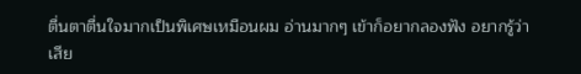ตื่นตาตื่นใจมากเป็นพิเศษเหมือนผม อ่านมากๆ เข้าก็อยากลองฟัง อยากรู้ว่าเสีย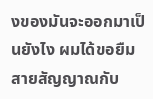งของมันจะออกมาเป็นยังไง ผมได้ขอยืมสายสัญญาณกับ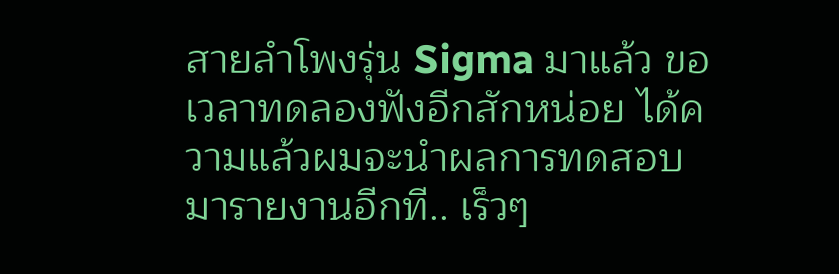สายลำโพงรุ่น Sigma มาแล้ว ขอเวลาทดลองฟังอีกสักหน่อย ได้ความแล้วผมจะนำผลการทดสอบมารายงานอีกที.. เร็วๆ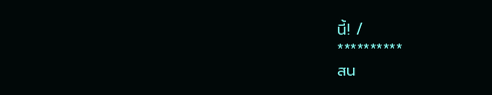นี้! /
**********
สน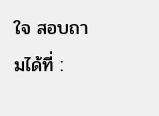ใจ สอบถามได้ที่ :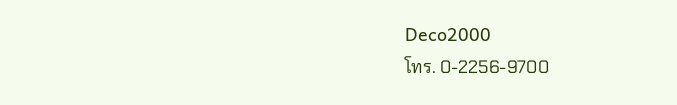Deco2000
โทร. 0-2256-9700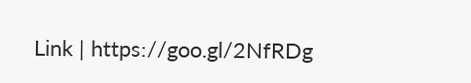Link | https://goo.gl/2NfRDg